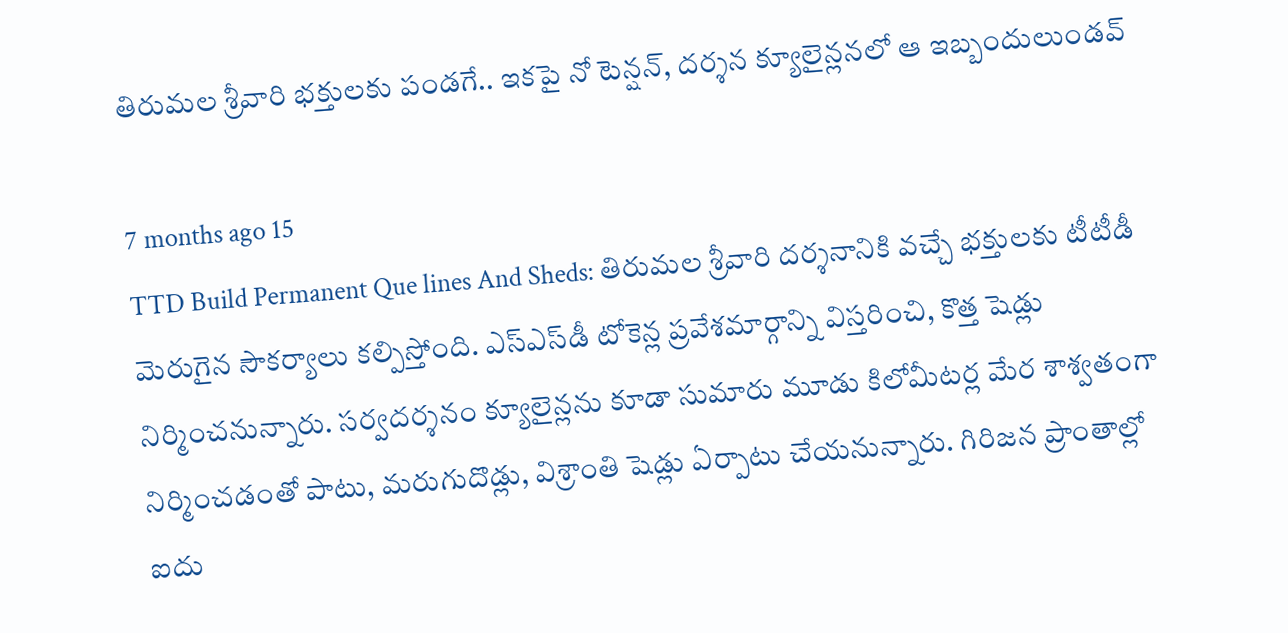తిరుమల శ్రీవారి భక్తులకు పండగే.. ఇకపై నో టెన్షన్, దర్శన క్యూలైన్లనలో ఆ ఇబ్బందులుండవ్

7 months ago 15
TTD Build Permanent Que lines And Sheds: తిరుమల శ్రీవారి దర్శనానికి వచ్చే భక్తులకు టీటీడీ మెరుగైన సౌకర్యాలు కల్పిస్తోంది. ఎస్‌ఎస్‌డీ టోకెన్ల ప్రవేశమార్గాన్ని విస్తరించి, కొత్త షెడ్లు నిర్మించనున్నారు. సర్వదర్శనం క్యూలైన్లను కూడా సుమారు మూడు కిలోమీటర్ల మేర శాశ్వతంగా నిర్మించడంతో పాటు, మరుగుదొడ్లు, విశ్రాంతి షెడ్లు ఏర్పాటు చేయనున్నారు. గిరిజన ప్రాంతాల్లో ఐదు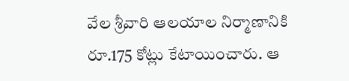వేల శ్రీవారి ఆలయాల నిర్మాణానికి రూ.175 కోట్లు కేటాయించారు. ఆ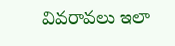వివరావలు ఇలా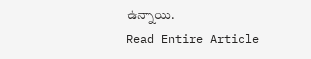ఉన్నాయి.
Read Entire Article